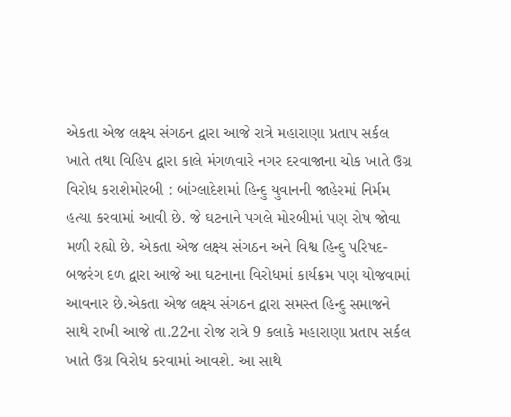એકતા એજ લક્ષ્ય સંગઠન દ્વારા આજે રાત્રે મહારાણા પ્રતાપ સર્કલ ખાતે તથા વિહિપ દ્વારા કાલે મંગળવારે નગર દરવાજાના ચોક ખાતે ઉગ્ર વિરોધ કરાશેમોરબી : બાંગ્લાદેશમાં હિન્દુ યુવાનની જાહેરમાં નિર્મમ હત્યા કરવામાં આવી છે. જે ઘટનાને પગલે મોરબીમાં પણ રોષ જોવા મળી રહ્યો છે. એકતા એજ લક્ષ્ય સંગઠન અને વિશ્વ હિન્દુ પરિષદ- બજરંગ દળ દ્વારા આજે આ ઘટનાના વિરોધમાં કાર્યક્રમ પણ યોજવામાં આવનાર છે.એકતા એજ લક્ષ્ય સંગઠન દ્વારા સમસ્ત હિન્દુ સમાજને સાથે રાખી આજે તા.22ના રોજ રાત્રે 9 કલાકે મહારાણા પ્રતાપ સર્કલ ખાતે ઉગ્ર વિરોધ કરવામાં આવશે. આ સાથે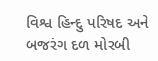વિશ્વ હિન્દુ પરિષદ અને બજરંગ દળ મોરબી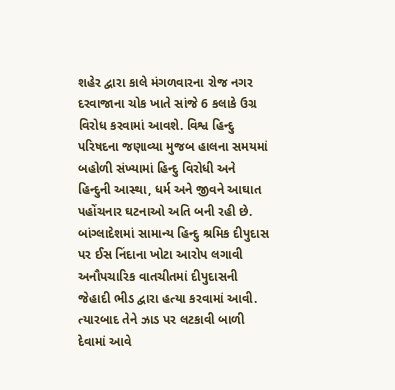શહેર દ્વારા કાલે મંગળવારના રોજ નગર દરવાજાના ચોક ખાતે સાંજે 6 કલાકે ઉગ્ર વિરોધ કરવામાં આવશે. વિશ્વ હિન્દુ પરિષદના જણાવ્યા મુજબ હાલના સમયમાં બહોળી સંખ્યામાં હિન્દુ વિરોધી અને હિન્દુની આસ્થા, ધર્મ અને જીવને આઘાત પહોંચનાર ઘટનાઓ અતિ બની રહી છે. બાંગ્લાદેશમાં સામાન્ય હિન્દુ શ્રમિક દીપુદાસ પર ઈસ નિંદાના ખોટા આરોપ લગાવી અનૌપચારિક વાતચીતમાં દીપુદાસની જેહાદી ભીડ દ્વારા હત્યા કરવામાં આવી. ત્યારબાદ તેને ઝાડ પર લટકાવી બાળી દેવામાં આવે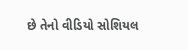છે તેનો વીડિયો સોશિયલ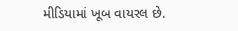મીડિયામાં ખૂબ વાયરલ છે.